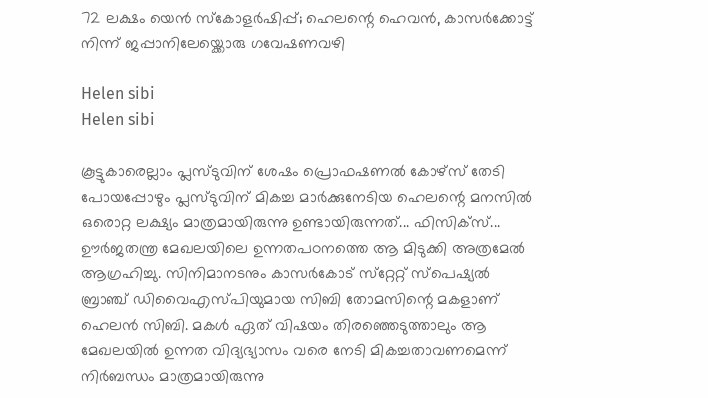72 ലക്ഷം യെന്‍ സ്കോളര്‍ഷിപ്പ്; ഹെലന്റെ ഹെവൻ, കാസർക്കോട്ട് നിന്ന് ജപ്പാനിലേയ്ക്കൊരു ഗവേഷണവഴി

Helen sibi
Helen sibi

കൂട്ടുകാരെല്ലാം പ്ലസ്ടുവിന് ശേഷം പ്രൊഫഷണല്‍ കോഴ്‌സ് തേടി പോയപ്പോഴും പ്ലസ്ടുവിന് മികച്ച മാര്‍ക്കുനേടിയ ഹെലന്റെ മനസില്‍ ഒരൊറ്റ ലക്ഷ്യം മാത്രമായിരുന്നു ഉണ്ടായിരുന്നത്... ഫിസിക്‌സ്... ഊര്‍ജതന്ത്ര മേഖലയിലെ ഉന്നതപഠനത്തെ ആ മിടുക്കി അത്രമേല്‍ ആഗ്രഹിച്ചു. സിനിമാനടനും കാസര്‍കോട് സ്‌റ്റേറ്റ് സ്‌പെഷ്യല്‍ ബ്രാഞ്ച് ഡിവൈഎസ്പിയുമായ സിബി തോമസിന്റെ മകളാണ് ഹെലന്‍ സിബി. മകൾ ഏത് വിഷയം തിരഞ്ഞെടുത്താലും ആ മേഖലയില്‍ ഉന്നത വിദ്യഭ്യാസം വരെ നേടി മികച്ചതാവണമെന്ന് നിര്‍ബന്ധം മാത്രമായിരുന്നു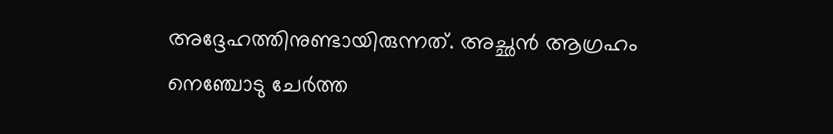അദ്ദേഹത്തിനുണ്ടായിരുന്നത്. അച്ഛന്‍ ആഗ്രഹം നെഞ്ചോടു ചേര്‍ത്ത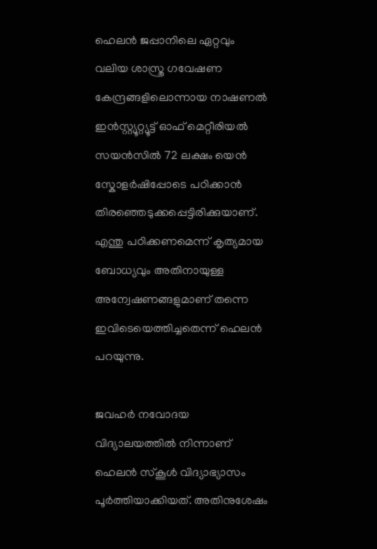ഹെലന്‍ ജപ്പാനിലെ ഏറ്റവും വലിയ ശാസ്ത്ര ഗവേഷണ കേന്ദ്രങ്ങളിലൊന്നായ നാഷണല്‍ ഇന്‍സ്റ്റ്യൂറ്റ്യൂട്ട് ഓഫ് മെറ്റീരിയല്‍ സയന്‍സില്‍ 72 ലക്ഷം യെന്‍ സ്കോളര്‍ഷിപ്പോടെ പഠിക്കാന്‍ തിരഞ്ഞെടുക്കപ്പെട്ടിരിക്കുയാണ്. എന്തു പഠിക്കണമെന്ന് കൃത്യമായ ബോധ്യവും അതിനായുള്ള അന്വേഷണങ്ങളുമാണ് തന്നെ ഇവിടെയെത്തിച്ചതെന്ന് ഹെലന്‍ പറയുന്നു.

ജവഹര്‍ നവോദയ വിദ്യാലയത്തില്‍ നിന്നാണ് ഹെലന്‍ സ്‌കൂള്‍ വിദ്യാഭ്യാസം പൂര്‍ത്തിയാക്കിയത്. അതിനുശേഷം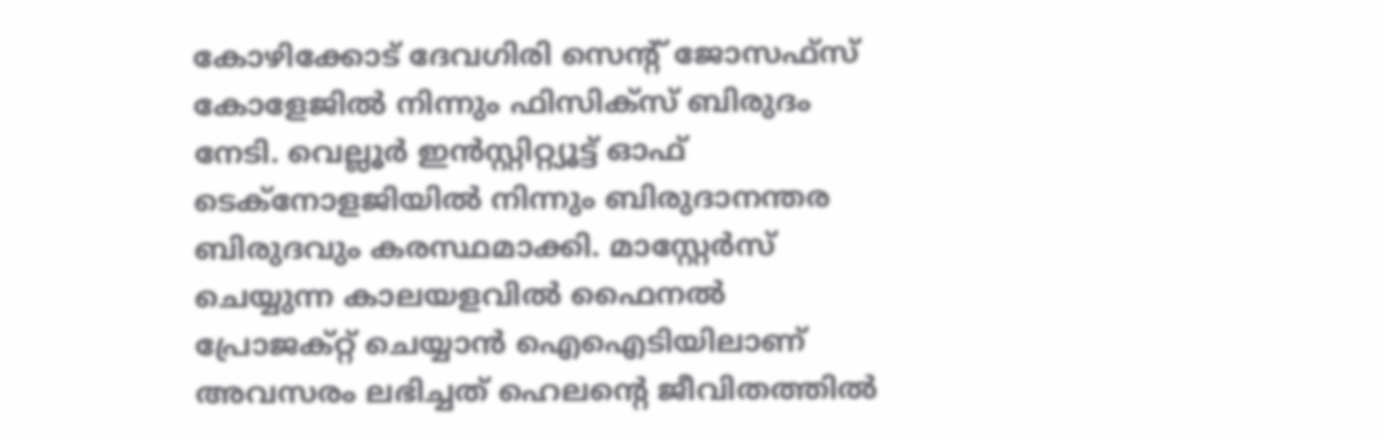കോഴിക്കോട് ദേവഗിരി സെന്റ് ജോസഫ്‌സ് കോളേജില്‍ നിന്നും ഫിസിക്‌സ് ബിരുദം നേടി. വെല്ലൂര്‍ ഇന്‍സ്റ്റിറ്റ്യൂട്ട് ഓഫ് ടെക്‌നോളജിയില്‍ നിന്നും ബിരുദാനന്തര ബിരുദവും കരസ്ഥമാക്കി. മാസ്റ്റേര്‍സ് ചെയ്യുന്ന കാലയളവില്‍ ഫൈനല്‍ പ്രോജക്റ്റ് ചെയ്യാന്‍ ഐഐടിയിലാണ് അവസരം ലഭിച്ചത് ഹെലന്റെ ജീവിതത്തില്‍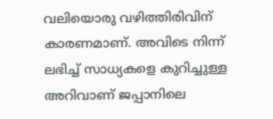വലിയൊരു വഴിത്തിരിവിന് കാരണമാണ്. അവിടെ നിന്ന് ലഭിച്ച് സാധ്യകളെ കുറിച്ചുള്ള അറിവാണ് ജപ്പാനിലെ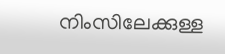നിംസിലേക്കുള്ള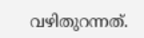വഴിതുറന്നത്‌.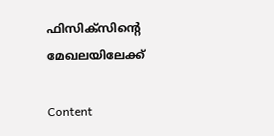ഫിസിക്‌സിന്റെ മേഖലയിലേക്ക്

Content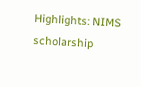Highlights: NIMS scholarship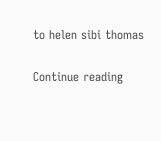to helen sibi thomas

Continue reading